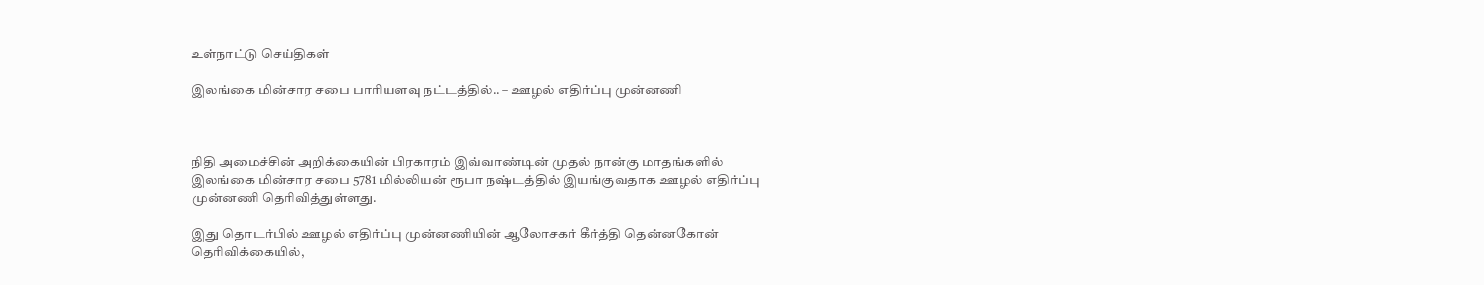உள்நாட்டு செய்திகள்

இலங்கை மின்சார சபை பாரியளவு நட்டத்தில்.. – ஊழல் எதிர்ப்பு முன்னணி



நிதி அமைச்சின் அறிக்கையின் பிரகாரம் இவ்வாண்டின் முதல் நான்கு மாதங்களில் இலங்கை மின்சார சபை 5781 மில்லியன் ரூபா நஷ்டத்தில் இயங்குவதாக ஊழல் எதிர்ப்பு முன்னணி தெரிவித்துள்ளது.

இது தொடர்பில் ஊழல் எதிர்ப்பு முன்னணியின் ஆலோசகர் கீர்த்தி தென்னகோன் தெரிவிக்கையில்,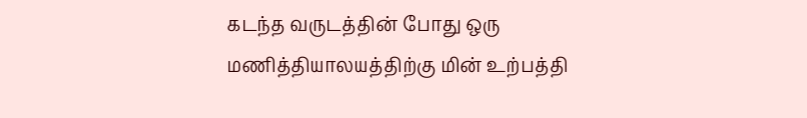கடந்த வருடத்தின் போது ஒரு மணித்தியாலயத்திற்கு மின் உற்பத்தி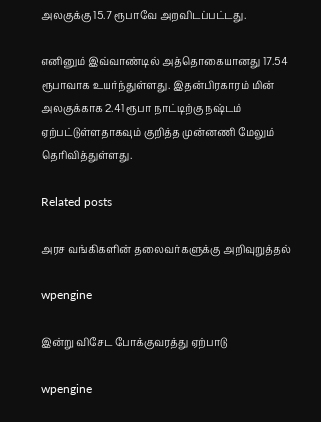அலகுக்கு 15.7 ரூபாவே அறவிடப்பட்டது.

எனினும் இவ்வாண்டில் அத்தொகையானது 17.54 ரூபாவாக உயர்ந்துள்ளது. இதன்பிரகாரம் மின் அலகுக்காக 2.41 ரூபா நாட்டிற்கு நஷ்டம் ஏற்பட்டுள்ளதாகவும் குறித்த முன்னணி மேலும் தெரிவித்துள்ளது.

Related posts

அரச வங்கிகளின் தலைவர்களுக்கு அறிவுறுத்தல்

wpengine

இன்று விசேட போக்குவரத்து ஏற்பாடு

wpengine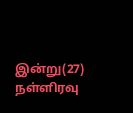இன்று(27) நள்ளிரவு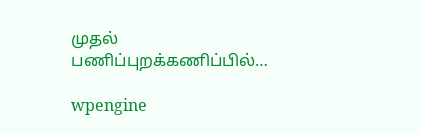முதல் பணிப்புறக்கணிப்பில்…

wpengine